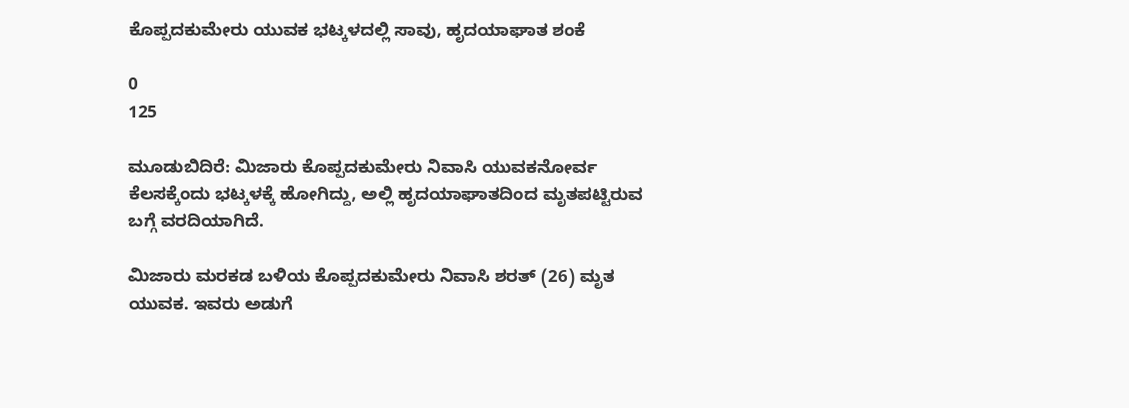ಕೊಪ್ಪದಕುಮೇರು ಯುವಕ ಭಟ್ಕಳದಲ್ಲಿ ಸಾವು, ಹೃದಯಾಘಾತ ಶಂಕೆ

0
125

ಮೂಡುಬಿದಿರೆ: ಮಿಜಾರು ಕೊಪ್ಪದಕುಮೇರು ನಿವಾಸಿ ಯುವಕನೋರ್ವ ಕೆಲಸಕ್ಕೆಂದು ಭಟ್ಕಳಕ್ಕೆ ಹೋಗಿದ್ದು, ಅಲ್ಲಿ ಹೃದಯಾಘಾತದಿಂದ ಮೃತಪಟ್ಟಿರುವ ಬಗ್ಗೆ ವರದಿಯಾಗಿದೆ.

ಮಿಜಾರು ಮರಕಡ ಬಳಿಯ ಕೊಪ್ಪದಕುಮೇರು ನಿವಾಸಿ ಶರತ್ (26) ಮೃತ ಯುವಕ. ಇವರು ಅಡುಗೆ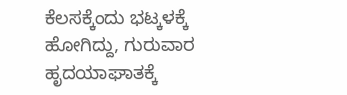ಕೆಲಸಕ್ಕೆಂದು ಭಟ್ಕಳಕ್ಕೆ ಹೋಗಿದ್ದು, ಗುರುವಾರ ಹೃದಯಾಘಾತಕ್ಕೆ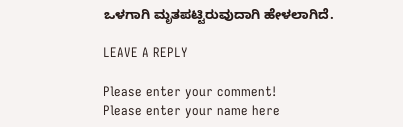ಒಳಗಾಗಿ ಮೃತಪಟ್ಟಿರುವುದಾಗಿ ಹೇಳಲಾಗಿದೆ.

LEAVE A REPLY

Please enter your comment!
Please enter your name here